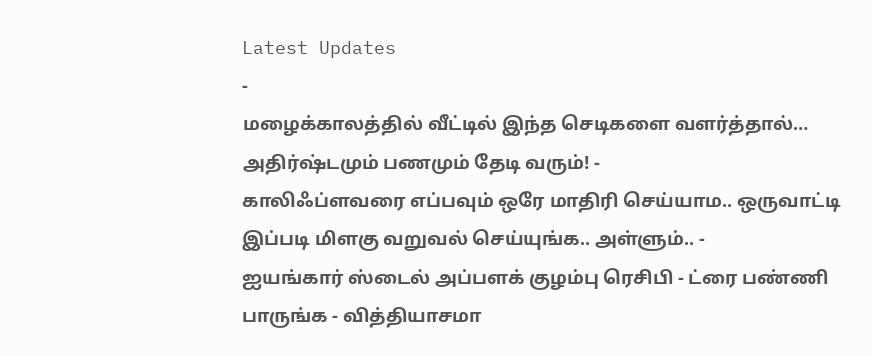Latest Updates
-
மழைக்காலத்தில் வீட்டில் இந்த செடிகளை வளர்த்தால்… அதிர்ஷ்டமும் பணமும் தேடி வரும்! -
காலிஃப்ளவரை எப்பவும் ஒரே மாதிரி செய்யாம.. ஒருவாட்டி இப்படி மிளகு வறுவல் செய்யுங்க.. அள்ளும்.. -
ஐயங்கார் ஸ்டைல் அப்பளக் குழம்பு ரெசிபி - ட்ரை பண்ணி பாருங்க - வித்தியாசமா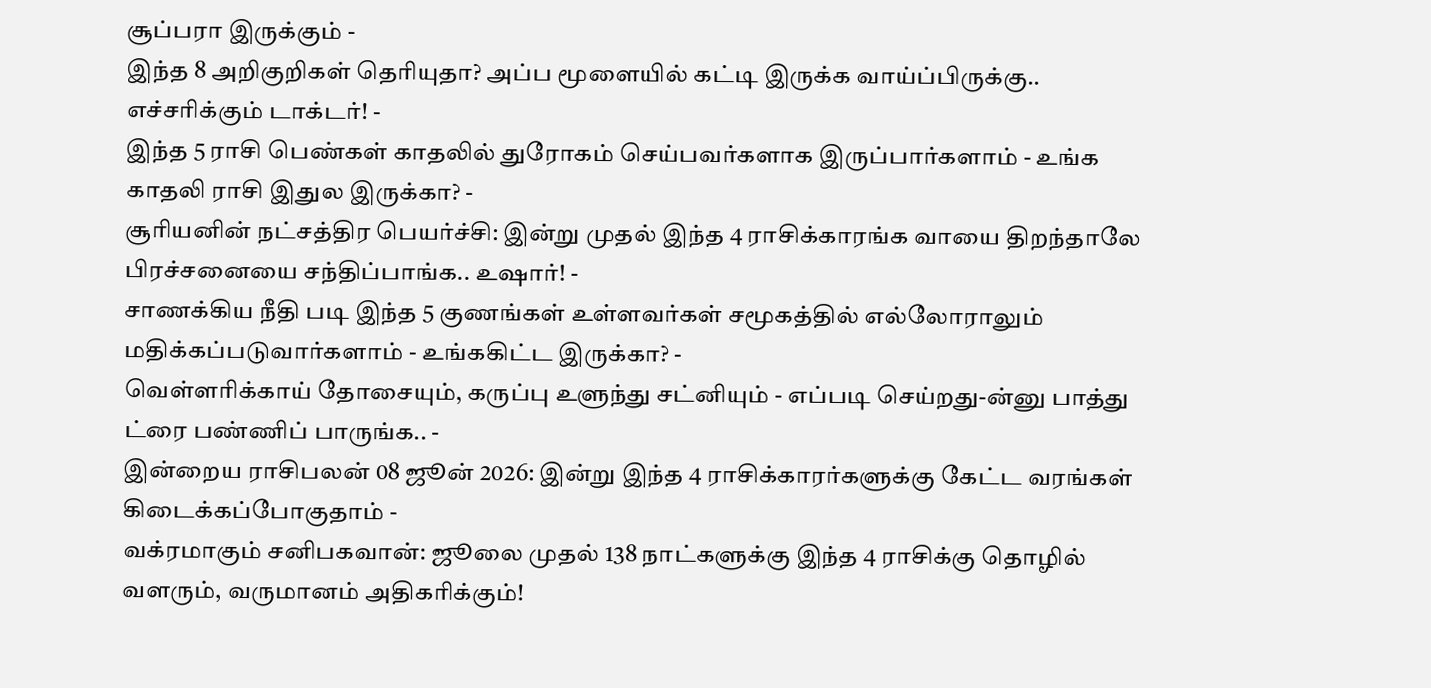சூப்பரா இருக்கும் -
இந்த 8 அறிகுறிகள் தெரியுதா? அப்ப மூளையில் கட்டி இருக்க வாய்ப்பிருக்கு.. எச்சரிக்கும் டாக்டர்! -
இந்த 5 ராசி பெண்கள் காதலில் துரோகம் செய்பவர்களாக இருப்பார்களாம் - உங்க காதலி ராசி இதுல இருக்கா? -
சூரியனின் நட்சத்திர பெயர்ச்சி: இன்று முதல் இந்த 4 ராசிக்காரங்க வாயை திறந்தாலே பிரச்சனையை சந்திப்பாங்க.. உஷார்! -
சாணக்கிய நீதி படி இந்த 5 குணங்கள் உள்ளவர்கள் சமூகத்தில் எல்லோராலும் மதிக்கப்படுவார்களாம் - உங்ககிட்ட இருக்கா? -
வெள்ளரிக்காய் தோசையும், கருப்பு உளுந்து சட்னியும் - எப்படி செய்றது-ன்னு பாத்து ட்ரை பண்ணிப் பாருங்க.. -
இன்றைய ராசிபலன் 08 ஜூன் 2026: இன்று இந்த 4 ராசிக்காரர்களுக்கு கேட்ட வரங்கள் கிடைக்கப்போகுதாம் -
வக்ரமாகும் சனிபகவான்: ஜூலை முதல் 138 நாட்களுக்கு இந்த 4 ராசிக்கு தொழில் வளரும், வருமானம் அதிகரிக்கும்!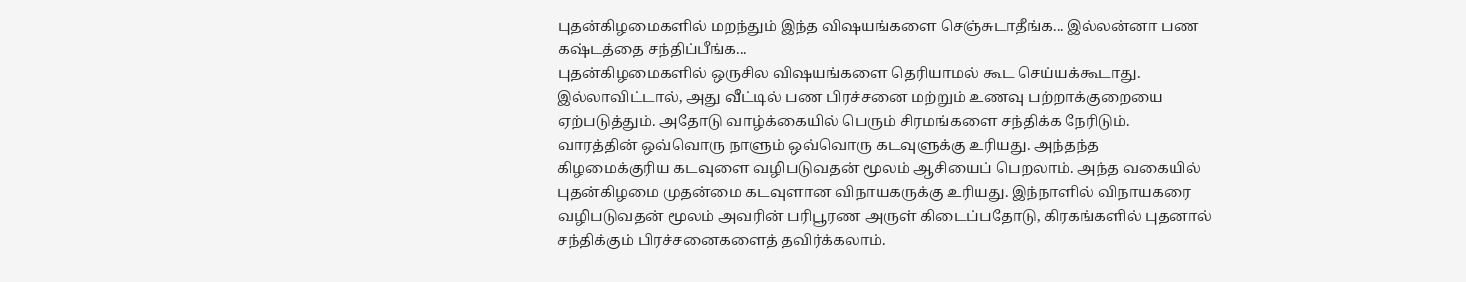புதன்கிழமைகளில் மறந்தும் இந்த விஷயங்களை செஞ்சுடாதீங்க... இல்லன்னா பண கஷ்டத்தை சந்திப்பீங்க...
புதன்கிழமைகளில் ஒருசில விஷயங்களை தெரியாமல் கூட செய்யக்கூடாது. இல்லாவிட்டால், அது வீட்டில் பண பிரச்சனை மற்றும் உணவு பற்றாக்குறையை ஏற்படுத்தும். அதோடு வாழ்க்கையில் பெரும் சிரமங்களை சந்திக்க நேரிடும்.
வாரத்தின் ஒவ்வொரு நாளும் ஒவ்வொரு கடவுளுக்கு உரியது. அந்தந்த கிழமைக்குரிய கடவுளை வழிபடுவதன் மூலம் ஆசியைப் பெறலாம். அந்த வகையில் புதன்கிழமை முதன்மை கடவுளான விநாயகருக்கு உரியது. இந்நாளில் விநாயகரை வழிபடுவதன் மூலம் அவரின் பரிபூரண அருள் கிடைப்பதோடு, கிரகங்களில் புதனால் சந்திக்கும் பிரச்சனைகளைத் தவிர்க்கலாம்.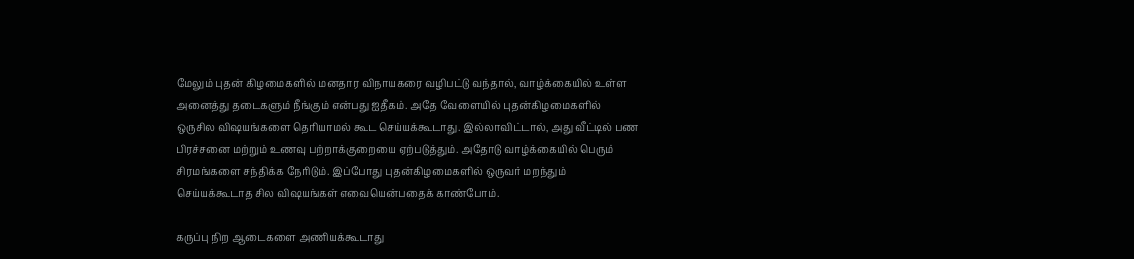மேலும் புதன் கிழமைகளில் மனதார விநாயகரை வழிபட்டு வந்தால், வாழ்க்கையில் உள்ள அனைத்து தடைகளும் நீங்கும் என்பது ஐதீகம். அதே வேளையில் புதன்கிழமைகளில் ஒருசில விஷயங்களை தெரியாமல் கூட செய்யக்கூடாது. இல்லாவிட்டால், அது வீட்டில் பண பிரச்சனை மற்றும் உணவு பற்றாக்குறையை ஏற்படுத்தும். அதோடு வாழ்க்கையில் பெரும் சிரமங்களை சந்திக்க நேரிடும். இப்போது புதன்கிழமைகளில் ஒருவர் மறந்தும் செய்யக்கூடாத சில விஷயங்கள் எவையென்பதைக் காண்போம்.

கருப்பு நிற ஆடைகளை அணியக்கூடாது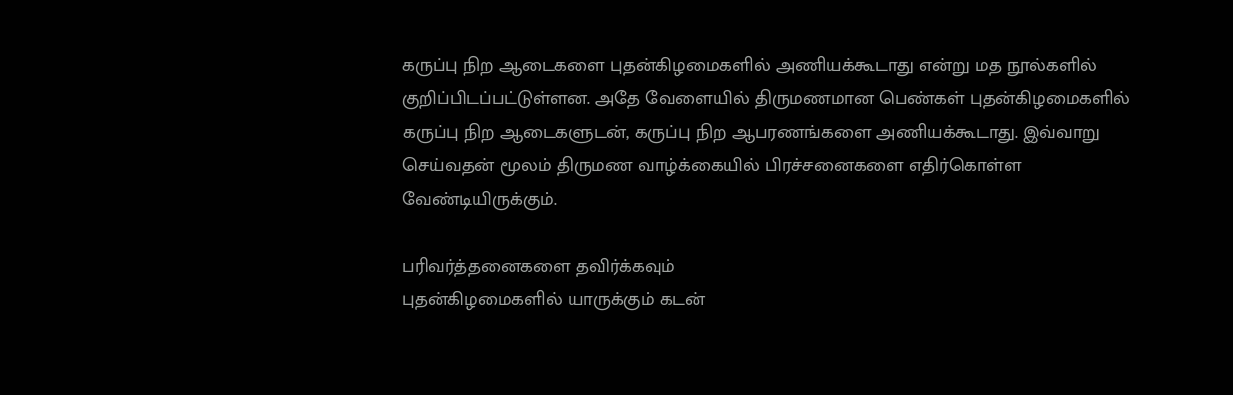கருப்பு நிற ஆடைகளை புதன்கிழமைகளில் அணியக்கூடாது என்று மத நூல்களில் குறிப்பிடப்பட்டுள்ளன. அதே வேளையில் திருமணமான பெண்கள் புதன்கிழமைகளில் கருப்பு நிற ஆடைகளுடன், கருப்பு நிற ஆபரணங்களை அணியக்கூடாது. இவ்வாறு செய்வதன் மூலம் திருமண வாழ்க்கையில் பிரச்சனைகளை எதிர்கொள்ள வேண்டியிருக்கும்.

பரிவர்த்தனைகளை தவிர்க்கவும்
புதன்கிழமைகளில் யாருக்கும் கடன்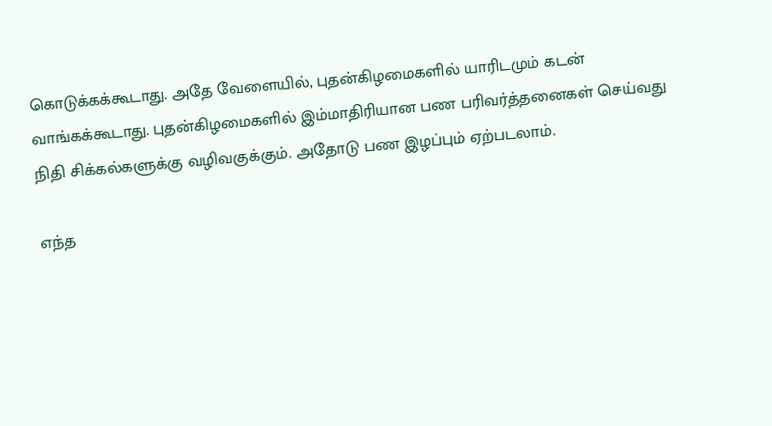கொடுக்கக்கூடாது. அதே வேளையில், புதன்கிழமைகளில் யாரிடமும் கடன் வாங்கக்கூடாது. புதன்கிழமைகளில் இம்மாதிரியான பண பரிவர்த்தனைகள் செய்வது நிதி சிக்கல்களுக்கு வழிவகுக்கும். அதோடு பண இழப்பும் ஏற்படலாம்.

எந்த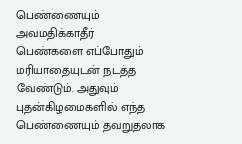பெண்ணையும் அவமதிக்காதீர்
பெண்களை எப்போதும் மரியாதையுடன் நடத்த வேண்டும். அதுவும் புதன்கிழமைகளில் எந்த பெண்ணையும் தவறுதலாக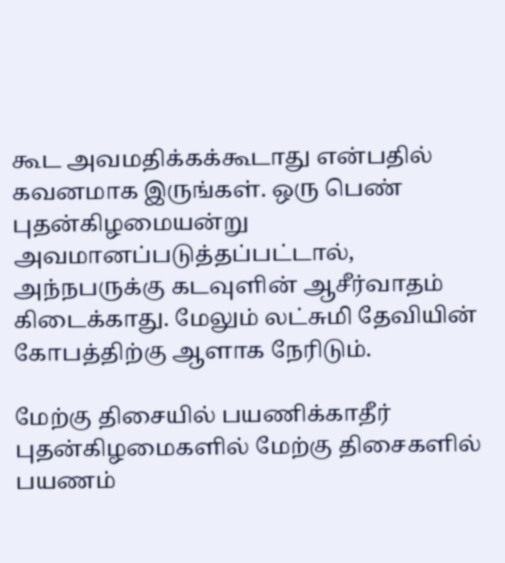கூட அவமதிக்கக்கூடாது என்பதில் கவனமாக இருங்கள். ஒரு பெண் புதன்கிழமையன்று அவமானப்படுத்தப்பட்டால், அந்நபருக்கு கடவுளின் ஆசீர்வாதம் கிடைக்காது. மேலும் லட்சுமி தேவியின் கோபத்திற்கு ஆளாக நேரிடும்.

மேற்கு திசையில் பயணிக்காதீர்
புதன்கிழமைகளில் மேற்கு திசைகளில் பயணம்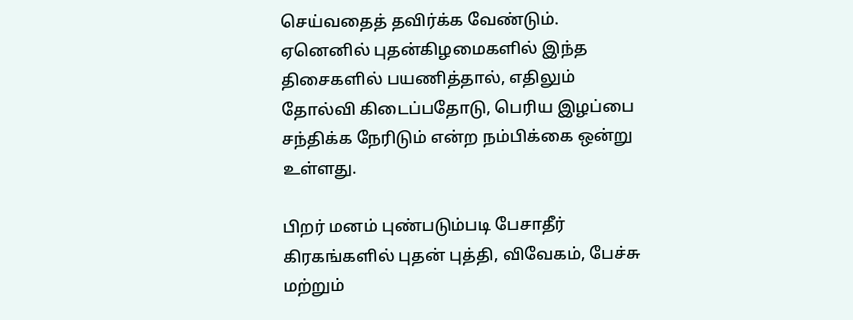செய்வதைத் தவிர்க்க வேண்டும். ஏனெனில் புதன்கிழமைகளில் இந்த திசைகளில் பயணித்தால், எதிலும் தோல்வி கிடைப்பதோடு, பெரிய இழப்பை சந்திக்க நேரிடும் என்ற நம்பிக்கை ஒன்று உள்ளது.

பிறர் மனம் புண்படும்படி பேசாதீர்
கிரகங்களில் புதன் புத்தி, விவேகம், பேச்சு மற்றும்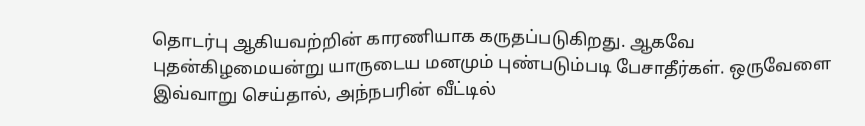தொடர்பு ஆகியவற்றின் காரணியாக கருதப்படுகிறது. ஆகவே புதன்கிழமையன்று யாருடைய மனமும் புண்படும்படி பேசாதீர்கள். ஒருவேளை இவ்வாறு செய்தால், அந்நபரின் வீட்டில்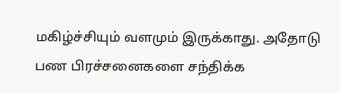மகிழ்ச்சியும் வளமும் இருக்காது. அதோடு பண பிரச்சனைகளை சந்திக்க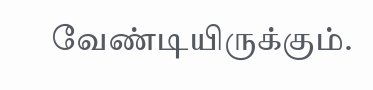வேண்டியிருக்கும்.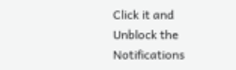Click it and Unblock the Notifications